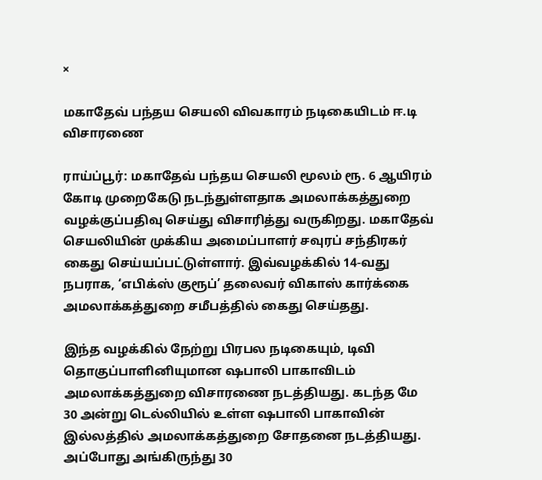×

மகாதேவ் பந்தய செயலி விவகாரம் நடிகையிடம் ஈ.டி விசாரணை

ராய்ப்பூர்: மகாதேவ் பந்தய செயலி மூலம் ரூ. 6 ஆயிரம் கோடி முறைகேடு நடந்துள்ளதாக அமலாக்கத்துறை வழக்குப்பதிவு செய்து விசாரித்து வருகிறது. மகாதேவ் செயலியின் முக்கிய அமைப்பாளர் சவுரப் சந்திரகர் கைது செய்யப்பட்டுள்ளார். இவ்வழக்கில் 14-வது நபராக, ‘எபிக்ஸ் குரூப்’ தலைவர் விகாஸ் கார்க்கை அமலாக்கத்துறை சமீபத்தில் கைது செய்தது.

இந்த வழக்கில் நேற்று பிரபல நடிகையும், டிவி தொகுப்பாளினியுமான ஷபாலி பாகாவிடம் அமலாக்கத்துறை விசாரணை நடத்தியது. கடந்த மே 30 அன்று டெல்லியில் உள்ள ஷபாலி பாகாவின் இல்லத்தில் அமலாக்கத்துறை சோதனை நடத்தியது. அப்போது அங்கிருந்து 30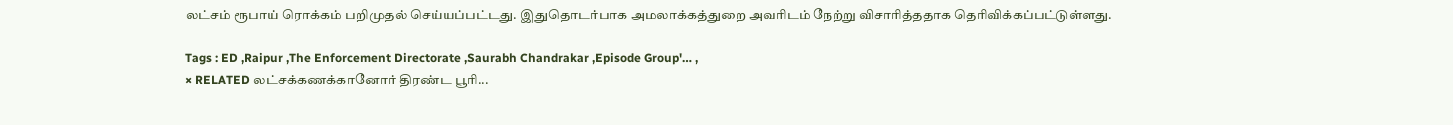லட்சம் ரூபாய் ரொக்கம் பறிமுதல் செய்யப்பட்டது. இதுதொடர்பாக அமலாக்கத்துறை அவரிடம் நேற்று விசாரித்ததாக தெரிவிக்கப்பட்டுள்ளது.

Tags : ED ,Raipur ,The Enforcement Directorate ,Saurabh Chandrakar ,Episode Group'… ,
× RELATED லட்சக்கணக்கானோர் திரண்ட பூரி...